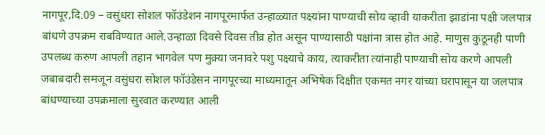नागपूर,दि.09 – वसुंधरा सोशल फॉउंडेशन नागपूरमार्फत उन्हाळ्यात पक्ष्यांना पाण्याची सोय व्हावी याकरीता झाडांना पक्षी जलपात्र बांधणे उपक्रम राबविण्यात आले.उन्हाळा दिवसे दिवस तीव्र होत असून पाण्यासाठी पक्षांना त्रास होत आहे. माणुस कुठूनही पाणी उपलब्ध करुण आपली तहान भागवेल पण मुक़्या जनावरे पशु पक्ष्याचे काय, त्याकरीता त्यांनाही पाण्याची सोय करणे आपली जबाबदारी समजून वसुंधरा सोशल फॉउंडेसन नागपूरच्या माध्यमातून अभिषेक दिक्षीत एकमत नगर यांच्या घरापासून या जलपात्र बांधण्याच्या उपक्रमाला सुरवात करण्यात आली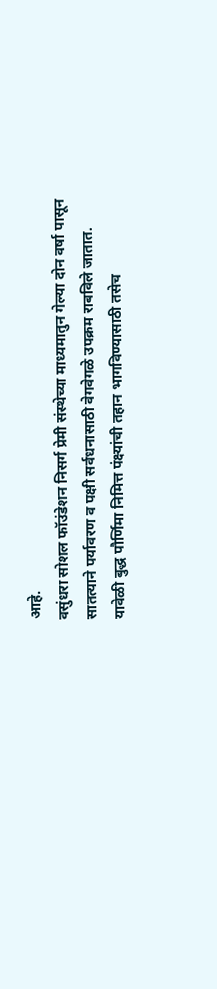आहे.
वसुंधरा सोशल फॉउंडेशन निसर्ग प्रेमी संस्थेच्या माध्यमातुन गेल्या दोन वर्षा पासून सातत्याने पर्यावरण व पक्षी सर्वधनासाठी वेगवेगळे उपक्रम राबविले जातात. यावेळी बुद्ध पौर्णिमा निमित्त पंक्ष्यांची तहान भागविण्यासाठी तसेच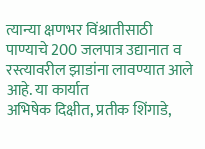त्यान्या क्षणभर विंश्रातीसाठी पाण्याचे 200 जलपात्र उद्यानात व रस्त्यावरील झाडांना लावण्यात आले आहे. या कार्यात
अभिषेक दिक्षीत, प्रतीक शिंगाडे,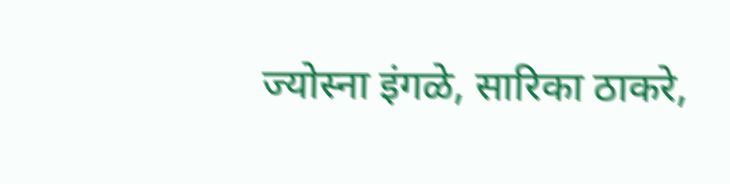ज्योस्ना इंगळे, सारिका ठाकरे,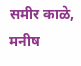समीर काळे, मनीष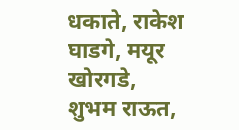धकाते, राकेश घाडगे, मयूर खोरगडे, शुभम राऊत,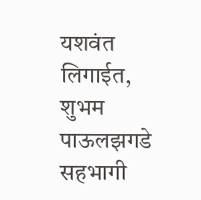यशवंत लिगाईत, शुभम पाऊलझगडे सहभागी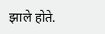झाले होते.